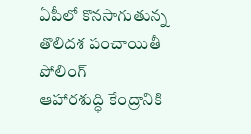ఏపీలో కొనసాగుతున్న తొలిదశ పంచాయితీ పోలింగ్
ఆహారశుద్ధి కేంద్రానికి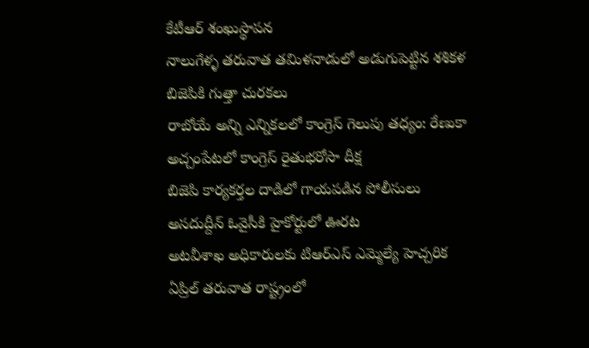కేటీఆర్ శంఖుస్థాపన
నాలుగేళ్ళ తరువాత తమిళనాడులో అడుగుపెట్టిన శశికళ
బిజెపికి గుత్తా చురకలు
రాబోయే అన్ని ఎన్నికలలో కాంగ్రెస్ గెలుపు తధ్యం: రేణుకా
అచ్చంపేటలో కాంగ్రెస్ రైతుభరోసా దీక్ష
బిజెపి కార్యకర్తల దాడిలో గాయపడిన పోలీసులు
అసదుద్దీన్ ఓవైసీకి హైకోర్టులో ఊరట
అటవీశాఖ అధికారులకు టిఆర్ఎస్ ఎమ్మెల్యే హెచ్చరిక
ఏప్రిల్ తరువాత రాష్ట్రంలో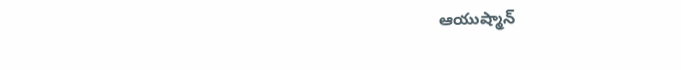ఆయుష్మాన్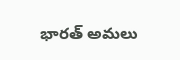భారత్ అమలు